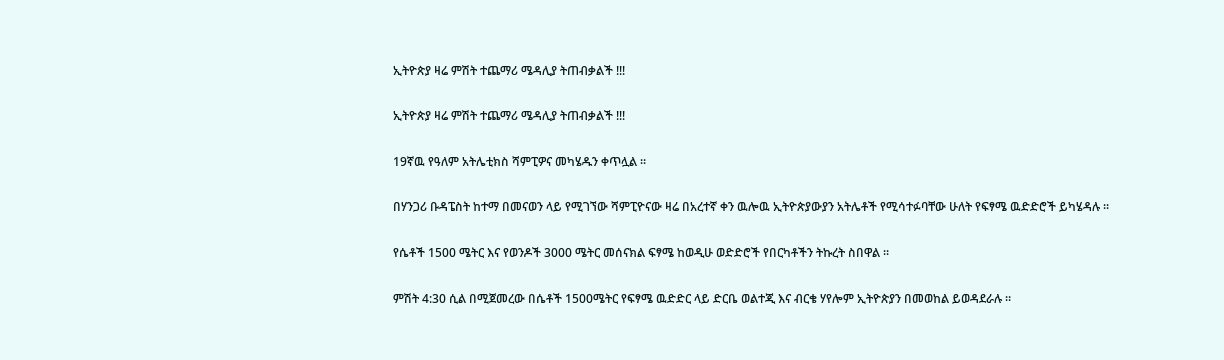ኢትዮጵያ ዛሬ ምሽት ተጨማሪ ሜዳሊያ ትጠብቃልች !!!

ኢትዮጵያ ዛሬ ምሽት ተጨማሪ ሜዳሊያ ትጠብቃልች !!!

19ኛዉ የዓለም አትሌቲክስ ሻምፒዎና መካሄዱን ቀጥሏል ።

በሃንጋሪ ቡዳፔስት ከተማ በመናወን ላይ የሚገኘው ሻምፒዮናው ዛሬ በአረተኛ ቀን ዉሎዉ ኢትዮጵያውያን አትሌቶች የሚሳተፉባቸው ሁለት የፍፃሜ ዉድድሮች ይካሄዳሉ ።

የሴቶች 1500 ሜትር እና የወንዶች 3000 ሜትር መሰናክል ፍፃሜ ከወዲሁ ወድድሮች የበርካቶችን ትኩረት ስበዋል ።

ምሽት 4:30 ሲል በሚጀመረው በሴቶች 1500ሜትር የፍፃሜ ዉድድር ላይ ድርቤ ወልተጂ እና ብርቄ ሃየሎም ኢትዮጵያን በመወከል ይወዳደራሉ ።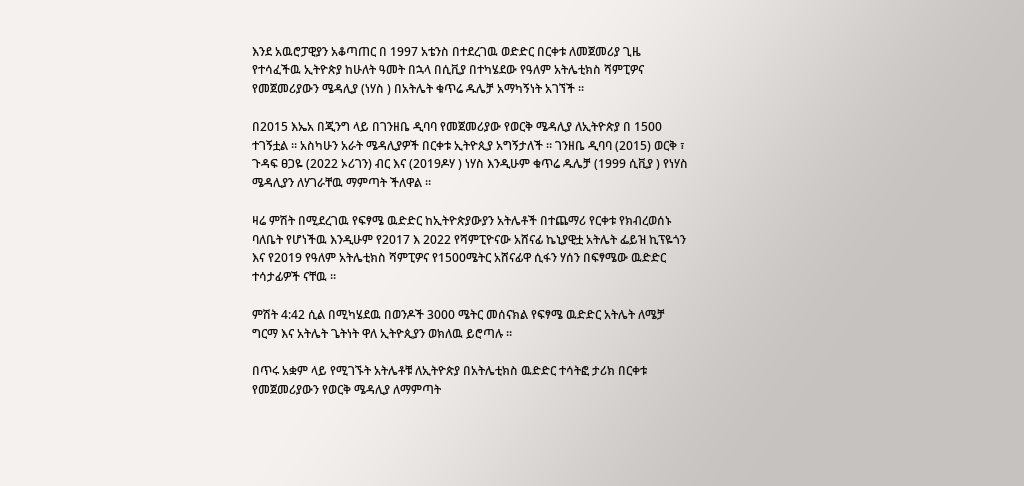እንደ አዉሮፓዊያን አቆጣጠር በ 1997 አቴንስ በተደረገዉ ወድድር በርቀቱ ለመጀመሪያ ጊዜ የተሳፈችዉ ኢትዮጵያ ከሁለት ዓመት በኋላ በሲቪያ በተካሄደው የዓለም አትሌቲክስ ሻምፒዎና የመጀመሪያውን ሜዳሊያ (ነሃስ ) በአትሌት ቁጥሬ ዱሌቻ አማካኝነት አገኘች ።

በ2015 እኤአ በጂንግ ላይ በገንዘቤ ዲባባ የመጀመሪያው የወርቅ ሜዳሊያ ለኢትዮጵያ በ 1500 ተገኝቷል ። አስካሁን አራት ሜዳሊያዎች በርቀቱ ኢትዮጲያ አግኝታለች ። ገንዘቤ ዲባባ (2015) ወርቅ ፣ ጉዳፍ ፀጋዬ (2022 ኦሪገን) ብር እና (2019ዶሃ ) ነሃስ እንዲሁም ቁጥሬ ዱሌቻ (1999 ሲቪያ ) የነሃስ ሜዳሊያን ለሃገራቸዉ ማምጣት ችለዋል ።

ዛሬ ምሽት በሚደረገዉ የፍፃሜ ዉድድር ከኢትዮጵያውያን አትሌቶች በተጨማሪ የርቀቱ የክብረወሰኑ ባለቤት የሆነችዉ እንዲሁም የ2017 እ 2022 የሻምፒዮናው አሸናፊ ኬኒያዊቷ አትሌት ፌይዝ ኪፕዬጎን እና የ2019 የዓለም አትሌቲክስ ሻምፒዎና የ1500ሜትር አሸናፊዋ ሲፋን ሃሰን በፍፃሜው ዉድድር ተሳታፊዎች ናቸዉ ።

ምሽት 4:42 ሲል በሚካሄደዉ በወንዶች 3000 ሜትር መሰናክል የፍፃሜ ዉድድር አትሌት ለሜቻ ግርማ እና አትሌት ጌትነት ዋለ ኢትዮጲያን ወክለዉ ይሮጣሉ ።

በጥሩ አቋም ላይ የሚገኙት አትሌቶቹ ለኢትዮጵያ በአትሌቲክስ ዉድድር ተሳትፎ ታሪክ በርቀቱ የመጀመሪያውን የወርቅ ሜዳሊያ ለማምጣት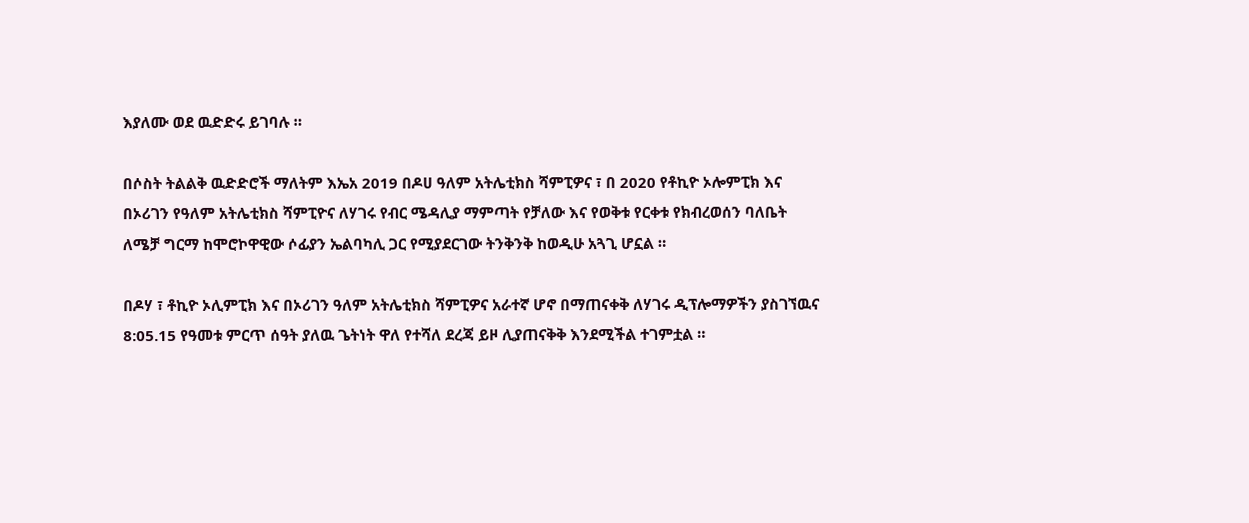እያለሙ ወደ ዉድድሩ ይገባሉ ።

በሶስት ትልልቅ ዉድድሮች ማለትም እኤአ 2019 በዶሀ ዓለም አትሌቲክስ ሻምፒዎና ፣ በ 2020 የቶኪዮ ኦሎምፒክ እና በኦሪገን የዓለም አትሌቲክስ ሻምፒዮና ለሃገሩ የብር ሜዳሊያ ማምጣት የቻለው እና የወቅቱ የርቀቱ የክብረወሰን ባለቤት ለሜቻ ግርማ ከሞሮኮዋዊው ሶፊያን ኤልባካሊ ጋር የሚያደርገው ትንቅንቅ ከወዲሁ አጓጊ ሆኗል ።

በዶሃ ፣ ቶኪዮ ኦሊምፒክ እና በኦሪገን ዓለም አትሌቲክስ ሻምፒዎና አራተኛ ሆኖ በማጠናቀቅ ለሃገሩ ዲፕሎማዎችን ያስገኘዉና 8:05.15 የዓመቱ ምርጥ ሰዓት ያለዉ ጌትነት ዋለ የተሻለ ደረጃ ይዞ ሊያጠናቅቅ እንደሚችል ተገምቷል ።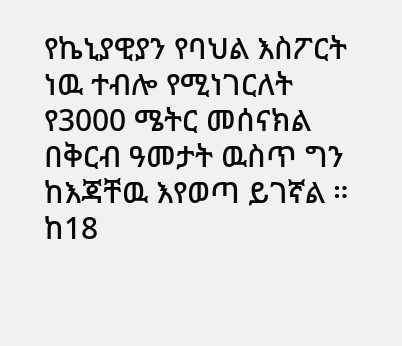የኬኒያዊያን የባህል እስፖርት ነዉ ተብሎ የሚነገርለት የ3000 ሜትር መሰናክል በቅርብ ዓመታት ዉስጥ ግን ከእጃቸዉ እየወጣ ይገኛል ። ከ18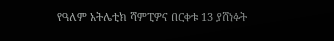የዓለም አትሌቲክ ሻምፒዎና በርቀቱ 13 ያሸነፉት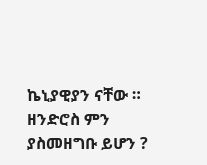ኬኒያዊያን ናቸው ። ዘንድሮስ ምን ያስመዘግቡ ይሆን ?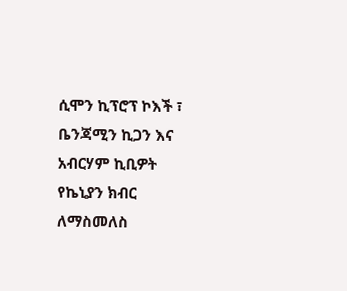ሲሞን ኪፕሮፕ ኮእች ፣ ቤንጃሚን ኪጋን እና አብርሃም ኪቢዎት የኬኒያን ክብር ለማስመለስ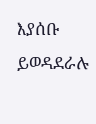እያሰቡ ይወዳደራሉ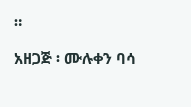።

አዘጋጅ ፡ ሙሉቀን ባሳ